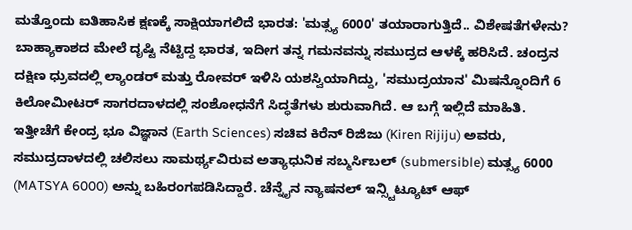ಮತ್ತೊಂದು ಐತಿಹಾಸಿಕ ಕ್ಷಣಕ್ಕೆ ಸಾಕ್ಷಿಯಾಗಲಿದೆ ಭಾರತ: 'ಮತ್ಸ್ಯ 6000' ತಯಾರಾಗುತ್ತಿದೆ.. ವಿಶೇಷತೆಗಳೇನು?
ಬಾಹ್ಯಾಕಾಶದ ಮೇಲೆ ದೃಷ್ಟಿ ನೆಟ್ಟಿದ್ದ ಭಾರತ, ಇದೀಗ ತನ್ನ ಗಮನವನ್ನು ಸಮುದ್ರದ ಆಳಕ್ಕೆ ಹರಿಸಿದೆ. ಚಂದ್ರನ ದಕ್ಷಿಣ ಧ್ರುವದಲ್ಲಿ ಲ್ಯಾಂಡರ್ ಮತ್ತು ರೋವರ್ ಇಳಿಸಿ ಯಶಸ್ವಿಯಾಗಿದ್ದು, 'ಸಮುದ್ರಯಾನ' ಮಿಷನ್ನೊಂದಿಗೆ 6 ಕಿಲೋಮೀಟರ್ ಸಾಗರದಾಳದಲ್ಲಿ ಸಂಶೋಧನೆಗೆ ಸಿದ್ಧತೆಗಳು ಶುರುವಾಗಿದೆ. ಆ ಬಗ್ಗೆ ಇಲ್ಲಿದೆ ಮಾಹಿತಿ.
ಇತ್ತೀಚೆಗೆ ಕೇಂದ್ರ ಭೂ ವಿಜ್ಞಾನ (Earth Sciences) ಸಚಿವ ಕಿರೆನ್ ರಿಜಿಜು (Kiren Rijiju) ಅವರು, ಸಮುದ್ರದಾಳದಲ್ಲಿ ಚಲಿಸಲು ಸಾಮರ್ಥ್ಯವಿರುವ ಅತ್ಯಾಧುನಿಕ ಸಬ್ಮರ್ಸಿಬಲ್ (submersible) ಮತ್ಸ್ಯ 6000 (MATSYA 6000) ಅನ್ನು ಬಹಿರಂಗಪಡಿಸಿದ್ದಾರೆ. ಚೆನ್ನೈನ ನ್ಯಾಷನಲ್ ಇನ್ಸ್ಟಿಟ್ಯೂಟ್ ಆಫ್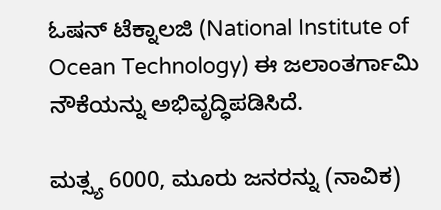ಓಷನ್ ಟೆಕ್ನಾಲಜಿ (National Institute of Ocean Technology) ಈ ಜಲಾಂತರ್ಗಾಮಿ ನೌಕೆಯನ್ನು ಅಭಿವೃದ್ಧಿಪಡಿಸಿದೆ.

ಮತ್ಸ್ಯ 6000, ಮೂರು ಜನರನ್ನು (ನಾವಿಕ)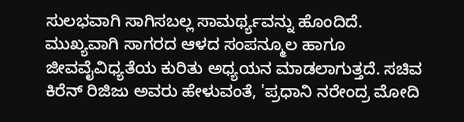ಸುಲಭವಾಗಿ ಸಾಗಿಸಬಲ್ಲ ಸಾಮರ್ಥ್ಯವನ್ನು ಹೊಂದಿದೆ. ಮುಖ್ಯವಾಗಿ ಸಾಗರದ ಆಳದ ಸಂಪನ್ಮೂಲ ಹಾಗೂ ಜೀವವೈವಿಧ್ಯತೆಯ ಕುರಿತು ಅಧ್ಯಯನ ಮಾಡಲಾಗುತ್ತದೆ. ಸಚಿವ ಕಿರೆನ್ ರಿಜಿಜು ಅವರು ಹೇಳುವಂತೆ, 'ಪ್ರಧಾನಿ ನರೇಂದ್ರ ಮೋದಿ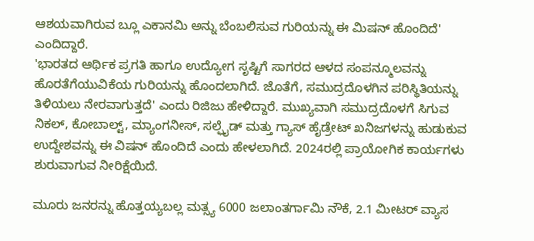ಆಶಯವಾಗಿರುವ ಬ್ಲೂ ಎಕಾನಮಿ ಅನ್ನು ಬೆಂಬಲಿಸುವ ಗುರಿಯನ್ನು ಈ ಮಿಷನ್ ಹೊಂದಿದೆ' ಎಂದಿದ್ದಾರೆ.
'ಭಾರತದ ಆರ್ಥಿಕ ಪ್ರಗತಿ ಹಾಗೂ ಉದ್ಯೋಗ ಸೃಷ್ಟಿಗೆ ಸಾಗರದ ಆಳದ ಸಂಪನ್ಮೂಲವನ್ನು ಹೊರತೆಗೆಯುವಿಕೆಯ ಗುರಿಯನ್ನು ಹೊಂದಲಾಗಿದೆ. ಜೊತೆಗೆ, ಸಮುದ್ರದೊಳಗಿನ ಪರಿಸ್ಥಿತಿಯನ್ನು ತಿಳಿಯಲು ನೇರವಾಗುತ್ತದೆ' ಎಂದು ರಿಜಿಜು ಹೇಳಿದ್ದಾರೆ. ಮುಖ್ಯವಾಗಿ ಸಮುದ್ರದೊಳಗೆ ಸಿಗುವ ನಿಕಲ್, ಕೋಬಾಲ್ಟ್, ಮ್ಯಾಂಗನೀಸ್, ಸಲ್ಫೈಡ್ ಮತ್ತು ಗ್ಯಾಸ್ ಹೈಡ್ರೇಟ್ ಖನಿಜಗಳನ್ನು ಹುಡುಕುವ ಉದ್ದೇಶವನ್ನು ಈ ವಿಷನ್ ಹೊಂದಿದೆ ಎಂದು ಹೇಳಲಾಗಿದೆ. 2024ರಲ್ಲಿ ಪ್ರಾಯೋಗಿಕ ಕಾರ್ಯಗಳು ಶುರುವಾಗುವ ನೀರಿಕ್ಷೆಯಿದೆ.

ಮೂರು ಜನರನ್ನು ಹೊತ್ತಯ್ಯಬಲ್ಲ ಮತ್ಸ್ಯ 6000 ಜಲಾಂತರ್ಗಾಮಿ ನೌಕೆ, 2.1 ಮೀಟರ್ ವ್ಯಾಸ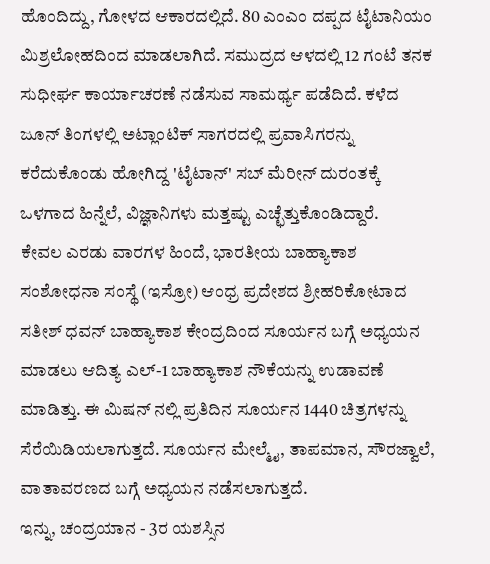ಹೊಂದಿದ್ದು, ಗೋಳದ ಆಕಾರದಲ್ಲಿದೆ. 80 ಎಂಎಂ ದಪ್ಪದ ಟೈಟಾನಿಯಂ ಮಿಶ್ರಲೋಹದಿಂದ ಮಾಡಲಾಗಿದೆ. ಸಮುದ್ರದ ಆಳದಲ್ಲಿ 12 ಗಂಟೆ ತನಕ ಸುಧೀರ್ಘ ಕಾರ್ಯಾಚರಣೆ ನಡೆಸುವ ಸಾಮರ್ಥ್ಯ ಪಡೆದಿದೆ. ಕಳೆದ ಜೂನ್ ತಿಂಗಳಲ್ಲಿ ಅಟ್ಲಾಂಟಿಕ್ ಸಾಗರದಲ್ಲಿ ಪ್ರವಾಸಿಗರನ್ನು ಕರೆದುಕೊಂಡು ಹೋಗಿದ್ದ 'ಟೈಟಾನ್' ಸಬ್ ಮೆರೀನ್ ದುರಂತಕ್ಕೆ ಒಳಗಾದ ಹಿನ್ನೆಲೆ, ವಿಜ್ಞಾನಿಗಳು ಮತ್ತಷ್ಟು ಎಚ್ಛೆತ್ತುಕೊಂಡಿದ್ದಾರೆ.
ಕೇವಲ ಎರಡು ವಾರಗಳ ಹಿಂದೆ, ಭಾರತೀಯ ಬಾಹ್ಯಾಕಾಶ ಸಂಶೋಧನಾ ಸಂಸ್ಥೆ (ಇಸ್ರೋ) ಆಂಧ್ರ ಪ್ರದೇಶದ ಶ್ರೀಹರಿಕೋಟಾದ ಸತೀಶ್ ಧವನ್ ಬಾಹ್ಯಾಕಾಶ ಕೇಂದ್ರದಿಂದ ಸೂರ್ಯನ ಬಗ್ಗೆ ಅಧ್ಯಯನ ಮಾಡಲು ಆದಿತ್ಯ ಎಲ್-1 ಬಾಹ್ಯಾಕಾಶ ನೌಕೆಯನ್ನು ಉಡಾವಣೆ ಮಾಡಿತ್ತು. ಈ ಮಿಷನ್ ನಲ್ಲಿ ಪ್ರತಿದಿನ ಸೂರ್ಯನ 1440 ಚಿತ್ರಗಳನ್ನು ಸೆರೆಯಿಡಿಯಲಾಗುತ್ತದೆ. ಸೂರ್ಯನ ಮೇಲ್ಮೈ, ತಾಪಮಾನ, ಸೌರಜ್ವಾಲೆ, ವಾತಾವರಣದ ಬಗ್ಗೆ ಅಧ್ಯಯನ ನಡೆಸಲಾಗುತ್ತದೆ.
ಇನ್ನು, ಚಂದ್ರಯಾನ - 3ರ ಯಶಸ್ಸಿನ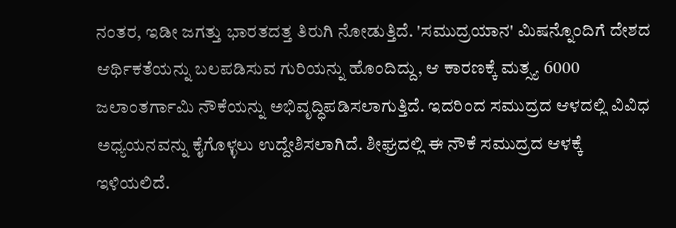ನಂತರ, ಇಡೀ ಜಗತ್ತು ಭಾರತದತ್ತ ತಿರುಗಿ ನೋಡುತ್ತಿದೆ. 'ಸಮುದ್ರಯಾನ' ಮಿಷನ್ನೊಂದಿಗೆ ದೇಶದ ಆರ್ಥಿಕತೆಯನ್ನು ಬಲಪಡಿಸುವ ಗುರಿಯನ್ನು ಹೊಂದಿದ್ದು, ಆ ಕಾರಣಕ್ಕೆ ಮತ್ಸ್ಯ 6000 ಜಲಾಂತರ್ಗಾಮಿ ನೌಕೆಯನ್ನು ಅಭಿವೃದ್ಧಿಪಡಿಸಲಾಗುತ್ತಿದೆ. ಇದರಿಂದ ಸಮುದ್ರದ ಆಳದಲ್ಲಿ ವಿವಿಧ ಅಧ್ಯಯನವನ್ನು ಕೈಗೊಳ್ಳಲು ಉದ್ದೇಶಿಸಲಾಗಿದೆ. ಶೀಘ್ರದಲ್ಲಿ ಈ ನೌಕೆ ಸಮುದ್ರದ ಆಳಕ್ಕೆ ಇಳಿಯಲಿದೆ.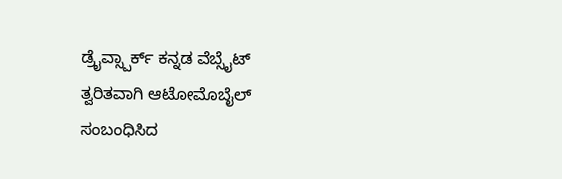ಡ್ರೈವ್ಸ್ಪಾರ್ಕ್ ಕನ್ನಡ ವೆಬ್ಸೈಟ್ ತ್ವರಿತವಾಗಿ ಆಟೋಮೊಬೈಲ್ ಸಂಬಂಧಿಸಿದ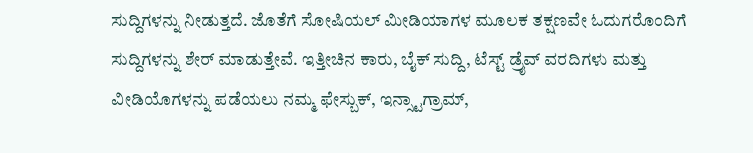ಸುದ್ದಿಗಳನ್ನು ನೀಡುತ್ತದೆ. ಜೊತೆಗೆ ಸೋಷಿಯಲ್ ಮೀಡಿಯಾಗಳ ಮೂಲಕ ತಕ್ಷಣವೇ ಓದುಗರೊಂದಿಗೆ ಸುದ್ದಿಗಳನ್ನು ಶೇರ್ ಮಾಡುತ್ತೇವೆ. ಇತ್ತೀಚಿನ ಕಾರು, ಬೈಕ್ ಸುದ್ದಿ, ಟೆಸ್ಟ್ ಡ್ರೈವ್ ವರದಿಗಳು ಮತ್ತು ವೀಡಿಯೊಗಳನ್ನು ಪಡೆಯಲು ನಮ್ಮ ಫೇಸ್ಬುಕ್, ಇನ್ಸ್ಟಾಗ್ರಾಮ್,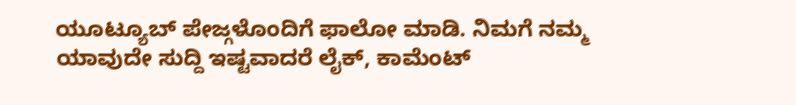ಯೂಟ್ಯೂಬ್ ಪೇಜ್ಗಳೊಂದಿಗೆ ಫಾಲೋ ಮಾಡಿ. ನಿಮಗೆ ನಮ್ಮ ಯಾವುದೇ ಸುದ್ದಿ ಇಷ್ಟವಾದರೆ ಲೈಕ್, ಕಾಮೆಂಟ್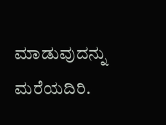ಮಾಡುವುದನ್ನು ಮರೆಯದಿರಿ.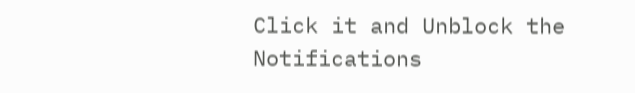Click it and Unblock the Notifications